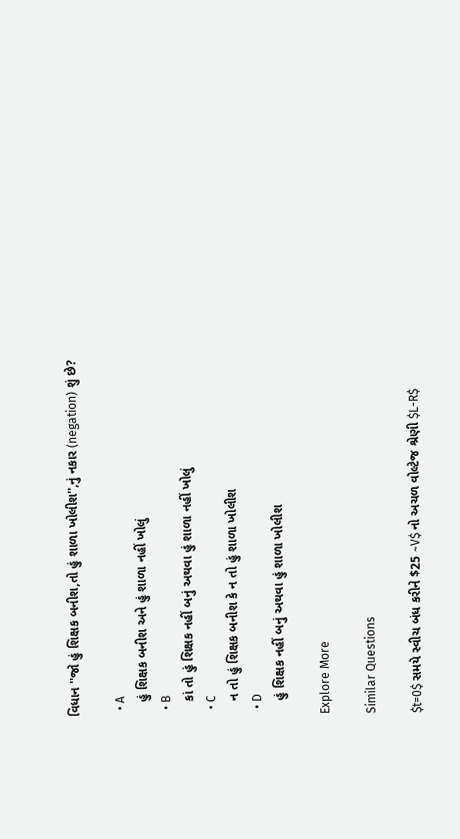વિધાન ''જો હું શિક્ષક બનીશ,તો હું શાળા ખોલીશ'',નું નકાર (negation) શું છે?

  • A
    હું શિક્ષક બનીશ અને હું શાળા નહીં ખોલું
  • B
    કાં તો હું શિક્ષક નહીં બનું અથવા હું શાળા નહીં ખોલું
  • C
    ન તો હું શિક્ષક બનીશ કે ન તો હું શાળા ખોલીશ
  • D
    હું શિક્ષક નહીં બનું અથવા હું શાળા ખોલીશ

Explore More

Similar Questions

$t=0$ સમયે સ્વીચ બંધ કરીને $25 ~V$ નો અચળ વોલ્ટેજ શ્રેણી $L-R$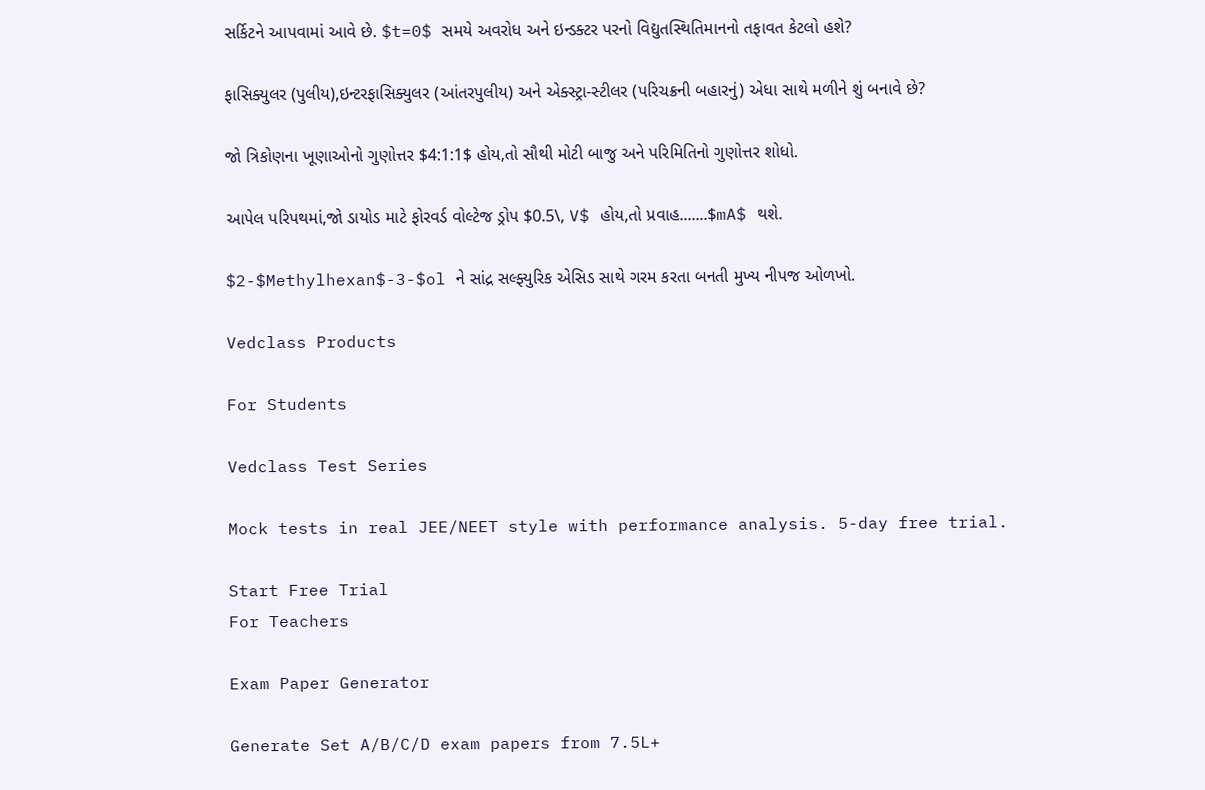સર્કિટને આપવામાં આવે છે. $t=0$ સમયે અવરોધ અને ઇન્ડક્ટર પરનો વિદ્યુતસ્થિતિમાનનો તફાવત કેટલો હશે?

ફાસિક્યુલર (પુલીય),ઇન્ટરફાસિક્યુલર (આંતરપુલીય) અને એક્સ્ટ્રા-સ્ટીલર (પરિચક્રની બહારનું) એધા સાથે મળીને શું બનાવે છે?

જો ત્રિકોણના ખૂણાઓનો ગુણોત્તર $4:1:1$ હોય,તો સૌથી મોટી બાજુ અને પરિમિતિનો ગુણોત્તર શોધો.

આપેલ પરિપથમાં,જો ડાયોડ માટે ફોરવર્ડ વોલ્ટેજ ડ્રોપ $0.5\, V$ હોય,તો પ્રવાહ.......$mA$ થશે.

$2-$Methylhexan$-3-$ol ને સાંદ્ર સલ્ફ્યુરિક એસિડ સાથે ગરમ કરતા બનતી મુખ્ય નીપજ ઓળખો.

Vedclass Products

For Students

Vedclass Test Series

Mock tests in real JEE/NEET style with performance analysis. 5-day free trial.

Start Free Trial
For Teachers

Exam Paper Generator

Generate Set A/B/C/D exam papers from 7.5L+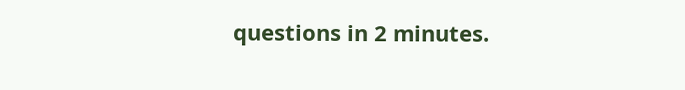questions in 2 minutes.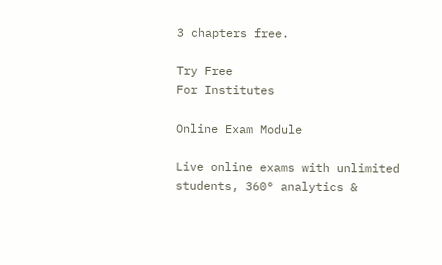3 chapters free.

Try Free
For Institutes

Online Exam Module

Live online exams with unlimited students, 360° analytics &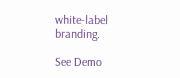white-label branding.

See Demo